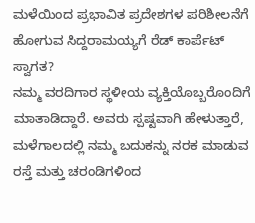ಮಳೆಯಿಂದ ಪ್ರಭಾವಿತ ಪ್ರದೇಶಗಳ ಪರಿಶೀಲನೆಗೆ ಹೋಗುವ ಸಿದ್ದರಾಮಯ್ಯಗೆ ರೆಡ್ ಕಾರ್ಪೆಟ್ ಸ್ವಾಗತ?
ನಮ್ಮ ವರದಿಗಾರ ಸ್ಥಳೀಯ ವ್ಯಕ್ತಿಯೊಬ್ಬರೊಂದಿಗೆ ಮಾತಾಡಿದ್ದಾರೆ. ಅವರು ಸ್ಪಷ್ಟವಾಗಿ ಹೇಳುತ್ತಾರೆ, ಮಳೆಗಾಲದಲ್ಲಿ ನಮ್ಮ ಬದುಕನ್ನು ನರಕ ಮಾಡುವ ರಸ್ತೆ ಮತ್ತು ಚರಂಡಿಗಳಿಂದ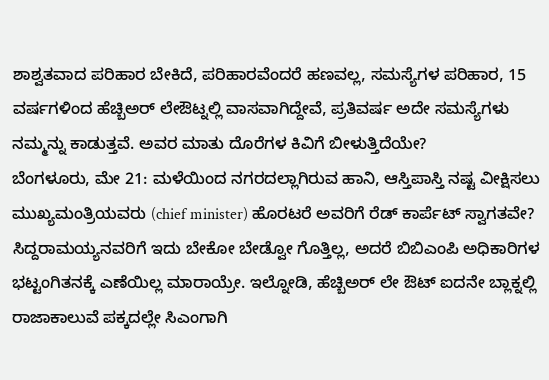ಶಾಶ್ವತವಾದ ಪರಿಹಾರ ಬೇಕಿದೆ, ಪರಿಹಾರವೆಂದರೆ ಹಣವಲ್ಲ, ಸಮಸ್ಯೆಗಳ ಪರಿಹಾರ, 15 ವರ್ಷಗಳಿಂದ ಹೆಚ್ಬಿಅರ್ ಲೇಔಟ್ನಲ್ಲಿ ವಾಸವಾಗಿದ್ದೇವೆ, ಪ್ರತಿವರ್ಷ ಅದೇ ಸಮಸ್ಯೆಗಳು ನಮ್ಮನ್ನು ಕಾಡುತ್ತವೆ. ಅವರ ಮಾತು ದೊರೆಗಳ ಕಿವಿಗೆ ಬೀಳುತ್ತಿದೆಯೇ?
ಬೆಂಗಳೂರು, ಮೇ 21: ಮಳೆಯಿಂದ ನಗರದಲ್ಲಾಗಿರುವ ಹಾನಿ, ಆಸ್ತಿಪಾಸ್ತಿ ನಷ್ಟ ವೀಕ್ಷಿಸಲು ಮುಖ್ಯಮಂತ್ರಿಯವರು (chief minister) ಹೊರಟರೆ ಅವರಿಗೆ ರೆಡ್ ಕಾರ್ಪೆಟ್ ಸ್ವಾಗತವೇ? ಸಿದ್ದರಾಮಯ್ಯನವರಿಗೆ ಇದು ಬೇಕೋ ಬೇಡ್ವೋ ಗೊತ್ತಿಲ್ಲ, ಅದರೆ ಬಿಬಿಎಂಪಿ ಅಧಿಕಾರಿಗಳ ಭಟ್ಟಂಗಿತನಕ್ಕೆ ಎಣೆಯಿಲ್ಲ ಮಾರಾಯ್ರೇ. ಇಲ್ನೋಡಿ, ಹೆಚ್ಬಿಅರ್ ಲೇ ಔಟ್ ಐದನೇ ಬ್ಲಾಕ್ನಲ್ಲಿ ರಾಜಾಕಾಲುವೆ ಪಕ್ಕದಲ್ಲೇ ಸಿಎಂಗಾಗಿ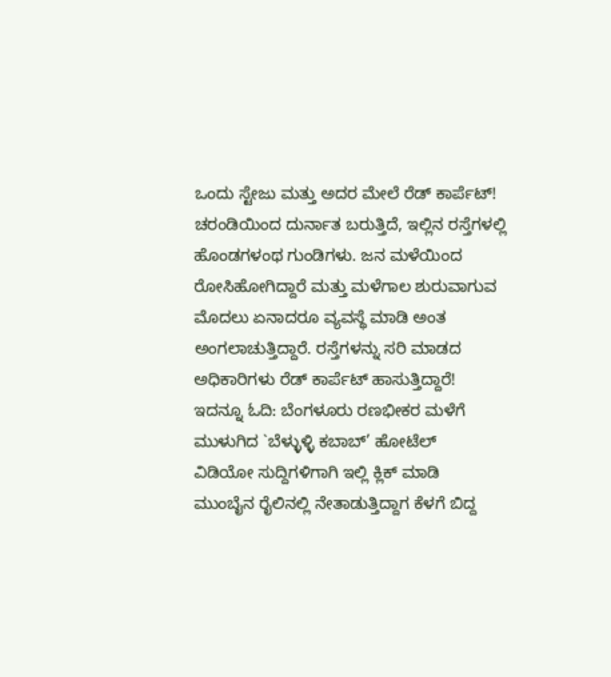ಒಂದು ಸ್ಟೇಜು ಮತ್ತು ಅದರ ಮೇಲೆ ರೆಡ್ ಕಾರ್ಪೆಟ್! ಚರಂಡಿಯಿಂದ ದುರ್ನಾತ ಬರುತ್ತಿದೆ, ಇಲ್ಲಿನ ರಸ್ತೆಗಳಲ್ಲಿ ಹೊಂಡಗಳಂಥ ಗುಂಡಿಗಳು. ಜನ ಮಳೆಯಿಂದ ರೋಸಿಹೋಗಿದ್ದಾರೆ ಮತ್ತು ಮಳೆಗಾಲ ಶುರುವಾಗುವ ಮೊದಲು ಏನಾದರೂ ವ್ಯವಸ್ಥೆ ಮಾಡಿ ಅಂತ ಅಂಗಲಾಚುತ್ತಿದ್ದಾರೆ. ರಸ್ತೆಗಳನ್ನು ಸರಿ ಮಾಡದ ಅಧಿಕಾರಿಗಳು ರೆಡ್ ಕಾರ್ಪೆಟ್ ಹಾಸುತ್ತಿದ್ದಾರೆ!
ಇದನ್ನೂ ಓದಿ: ಬೆಂಗಳೂರು ರಣಭೀಕರ ಮಳೆಗೆ ಮುಳುಗಿದ `ಬೆಳ್ಳುಳ್ಳಿ ಕಬಾಬ್’ ಹೋಟೆಲ್
ವಿಡಿಯೋ ಸುದ್ದಿಗಳಿಗಾಗಿ ಇಲ್ಲಿ ಕ್ಲಿಕ್ ಮಾಡಿ
ಮುಂಬೈನ ರೈಲಿನಲ್ಲಿ ನೇತಾಡುತ್ತಿದ್ದಾಗ ಕೆಳಗೆ ಬಿದ್ದ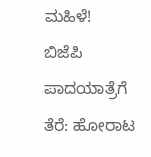ಮಹಿಳೆ!
ಬಿಜೆಪಿ ಪಾದಯಾತ್ರೆಗೆ ತೆರೆ: ಹೋರಾಟ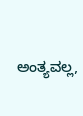ಅಂತ್ಯವಲ್ಲ,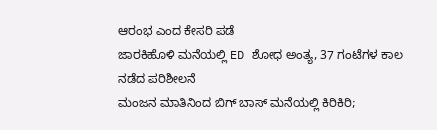ಆರಂಭ ಎಂದ ಕೇಸರಿ ಪಡೆ
ಜಾರಕಿಹೊಳಿ ಮನೆಯಲ್ಲಿ ED ಶೋಧ ಅಂತ್ಯ, 37 ಗಂಟೆಗಳ ಕಾಲ ನಡೆದ ಪರಿಶೀಲನೆ
ಮಂಜನ ಮಾತಿನಿಂದ ಬಿಗ್ ಬಾಸ್ ಮನೆಯಲ್ಲಿ ಕಿರಿಕಿರಿ;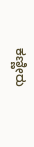ಕಣ್ಣೀರು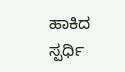ಹಾಕಿದ ಸ್ಪರ್ಧಿ